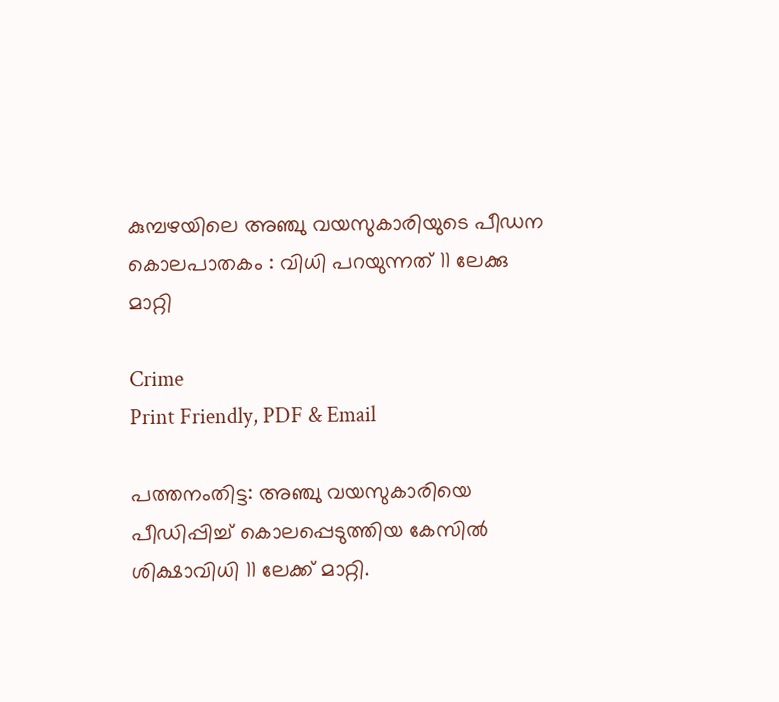കുമ്പഴയിലെ അഞ്ചു വയസുകാരിയുടെ പീഡന കൊലപാതകം : വിധി പറയുന്നത് 11 ലേക്കു മാറ്റി

Crime
Print Friendly, PDF & Email

പത്തനംതിട്ട: അഞ്ചു വയസുകാരിയെ പീഡിപ്പിച്ച് കൊലപ്പെടുത്തിയ കേസില്‍ ശിക്ഷാവിധി 11 ലേക്ക് മാറ്റി.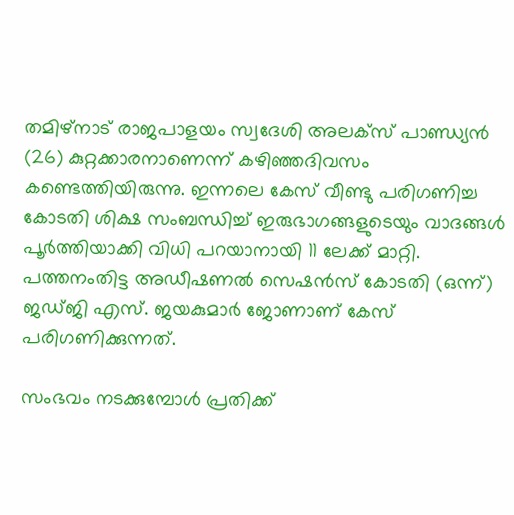തമിഴ്‌നാട് രാജപാളയം സ്വദേശി അലക്‌സ് പാണ്ഡ്യന്‍ (26) കുറ്റക്കാരനാണെന്ന് കഴിഞ്ഞദിവസം കണ്ടെത്തിയിരുന്നു. ഇന്നലെ കേസ് വീണ്ടു പരിഗണിച്ച കോടതി ശിക്ഷ സംബന്ധിച്ച് ഇരുഭാഗങ്ങളുടെയും വാദങ്ങള്‍ പൂര്‍ത്തിയാക്കി വിധി പറയാനായി 11 ലേക്ക് മാറ്റി. പത്തനംതിട്ട അഡീഷണല്‍ സെഷന്‍സ് കോടതി (ഒന്ന്) ജഡ്ജി എസ്. ജയകുമാര്‍ ജോണാണ് കേസ് പരിഗണിക്കുന്നത്.

സംഭവം നടക്കുമ്പോള്‍ പ്രതിക്ക്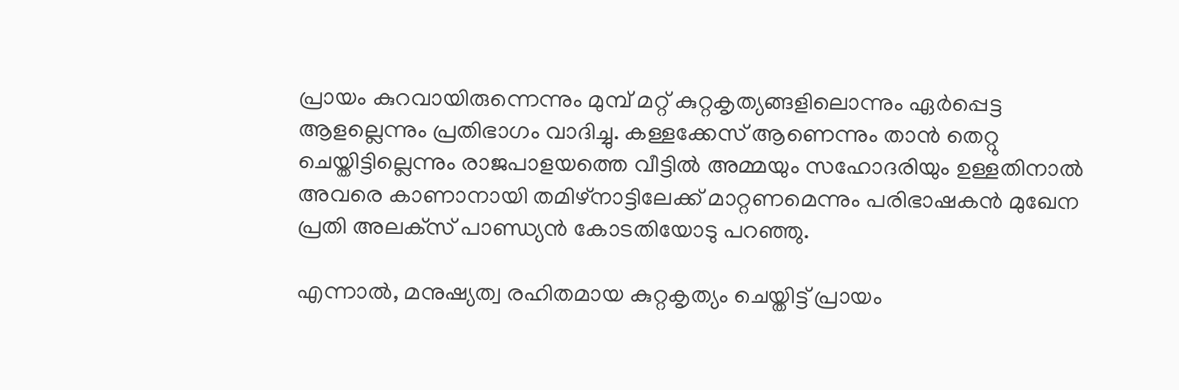പ്രായം കുറവായിരുന്നെന്നും മുമ്പ് മറ്റ് കുറ്റകൃത്യങ്ങളിലൊന്നും ഏര്‍പ്പെട്ട ആളല്ലെന്നും പ്രതിഭാഗം വാദിച്ചു. കള്ളക്കേസ് ആണെന്നും താന്‍ തെറ്റു ചെയ്തിട്ടില്ലെന്നും രാജപാളയത്തെ വീട്ടില്‍ അമ്മയും സഹോദരിയും ഉള്ളതിനാല്‍ അവരെ കാണാനായി തമിഴ്‌നാട്ടിലേക്ക് മാറ്റണമെന്നും പരിഭാഷകന്‍ മുഖേന പ്രതി അലക്‌സ് പാണ്ഡ്യന്‍ കോടതിയോടു പറഞ്ഞു.

എന്നാല്‍, മനുഷ്യത്വ രഹിതമായ കുറ്റകൃത്യം ചെയ്തിട്ട് പ്രായം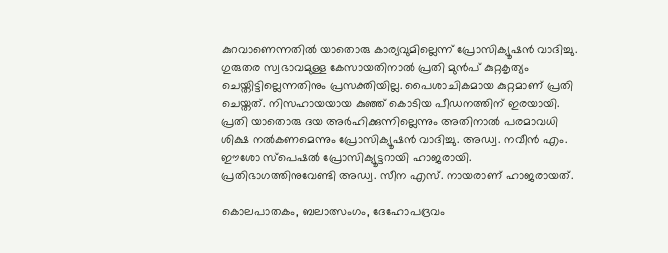കുറവാണെന്നതില്‍ യാതൊരു കാര്യവുമില്ലെന്ന് പ്രോസിക്യൂഷന്‍ വാദിച്ചു. ഗുരുതര സ്വഭാവമുള്ള കേസായതിനാല്‍ പ്രതി മുന്‍പ് കുറ്റകൃത്യം ചെയ്തിട്ടില്ലെന്നതിനും പ്രസക്തിയില്ല. പൈശാചികമായ കുറ്റമാണ് പ്രതി ചെയ്തത്. നിസഹായയായ കുഞ്ഞ് കൊടിയ പീഡനത്തിന് ഇരയായി. പ്രതി യാതൊരു ദയ അര്‍ഹിക്കുന്നില്ലെന്നും അതിനാല്‍ പരമാവധി ശിക്ഷ നല്‍കണമെന്നും പ്രോസിക്യൂഷന്‍ വാദിച്ചു. അഡ്വ. നവീന്‍ എം. ഈശോ സ്‌പെഷല്‍ പ്രോസിക്യൂട്ടറായി ഹാജരായി. പ്രതിഭാഗത്തിനുവേണ്ടി അഡ്വ. സീന എസ്. നായരാണ് ഹാജരായത്.

കൊലപാതകം, ബലാത്സംഗം, ദേഹോപദ്രവം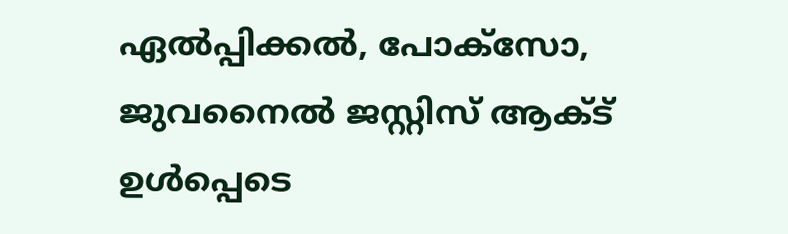ഏല്‍പ്പിക്കല്‍, പോക്‌സോ, ജുവനൈല്‍ ജസ്റ്റിസ് ആക്ട് ഉള്‍പ്പെടെ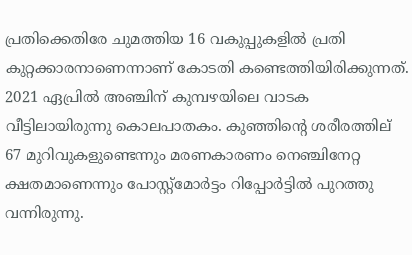പ്രതിക്കെതിരേ ചുമത്തിയ 16 വകുപ്പുകളില്‍ പ്രതി കുറ്റക്കാരനാണെന്നാണ് കോടതി കണ്ടെത്തിയിരിക്കുന്നത്. 2021 ഏപ്രില്‍ അഞ്ചിന് കുമ്പഴയിലെ വാടക വീട്ടിലായിരുന്നു കൊലപാതകം. കുഞ്ഞിന്റെ ശരീരത്തില് 67 മുറിവുകളുണ്ടെന്നും മരണകാരണം നെഞ്ചിനേറ്റ ക്ഷതമാണെന്നും പോസ്റ്റ്‌മോര്‍ട്ടം റിപ്പോര്‍ട്ടില്‍ പുറത്തു വന്നിരുന്നു.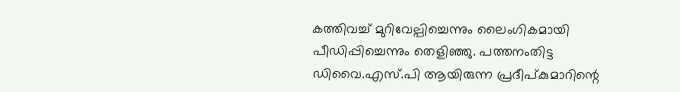കത്തിവച്ച് മുറിവേല്പിച്ചെന്നും ലൈംഗികമായി പീഡിപ്പിച്ചെന്നും തെളിഞ്ഞു. പത്തനംതിട്ട ഡിവൈ.എസ്.പി ആയിരുന്ന പ്രദീപ്കുമാറിന്റെ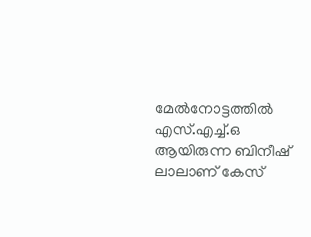മേല്‍നോട്ടത്തില്‍ എസ്.എച്ച്.ഒ ആയിരുന്ന ബിനീഷ് ലാലാണ് കേസ്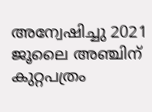അന്വേഷിച്ചു 2021 ജൂലൈ അഞ്ചിന് കുറ്റപത്രം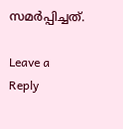സമര്‍പ്പിച്ചത്.

Leave a Reply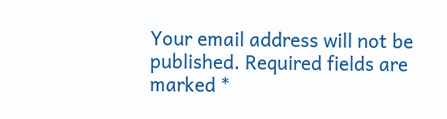Your email address will not be published. Required fields are marked *